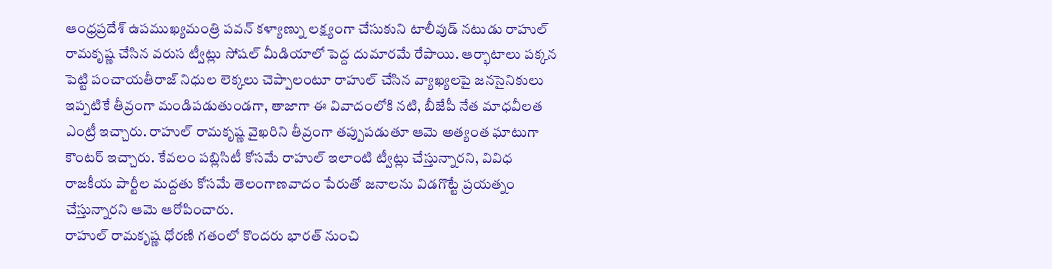ఆంధ్రప్రదేశ్ ఉపముఖ్యమంత్రి పవన్ కళ్యాణ్ను లక్ష్యంగా చేసుకుని టాలీవుడ్ నటుడు రాహుల్ రామకృష్ణ చేసిన వరుస ట్వీట్లు సోషల్ మీడియాలో పెద్ద దుమారమే రేపాయి. ఆర్భాటాలు పక్కన పెట్టి పంచాయతీరాజ్ నిధుల లెక్కలు చెప్పాలంటూ రాహుల్ చేసిన వ్యాఖ్యలపై జనసైనికులు ఇప్పటికే తీవ్రంగా మండిపడుతుండగా, తాజాగా ఈ వివాదంలోకి నటి, బీజేపీ నేత మాధవీలత ఎంట్రీ ఇచ్చారు. రాహుల్ రామకృష్ణ వైఖరిని తీవ్రంగా తప్పుపడుతూ ఆమె అత్యంత ఘాటుగా కౌంటర్ ఇచ్చారు. కేవలం పబ్లిసిటీ కోసమే రాహుల్ ఇలాంటి ట్వీట్లు చేస్తున్నారని, వివిధ రాజకీయ పార్టీల మద్దతు కోసమే తెలంగాణవాదం పేరుతో జనాలను విడగొట్టే ప్రయత్నం చేస్తున్నారని ఆమె ఆరోపించారు.
రాహుల్ రామకృష్ణ ధోరణి గతంలో కొందరు భారత్ నుంచి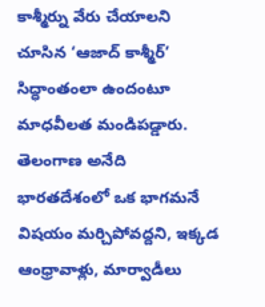కాశ్మీర్ను వేరు చేయాలని చూసిన ‘ఆజాద్ కాశ్మీర్’ సిద్ధాంతంలా ఉందంటూ మాధవీలత మండిపడ్డారు. తెలంగాణ అనేది భారతదేశంలో ఒక భాగమనే విషయం మర్చిపోవద్దని, ఇక్కడ ఆంధ్రావాళ్లు, మార్వాడీలు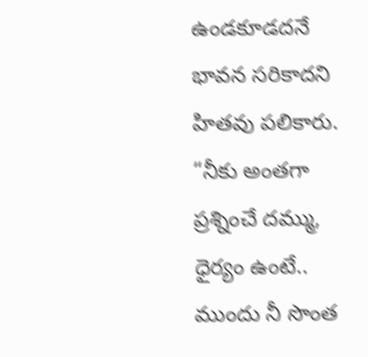ఉండకూడదనే భావన సరికాదని హితవు పలికారు. “నీకు అంతగా ప్రశ్నించే దమ్ము, ధైర్యం ఉంటే.. ముందు నీ సొంత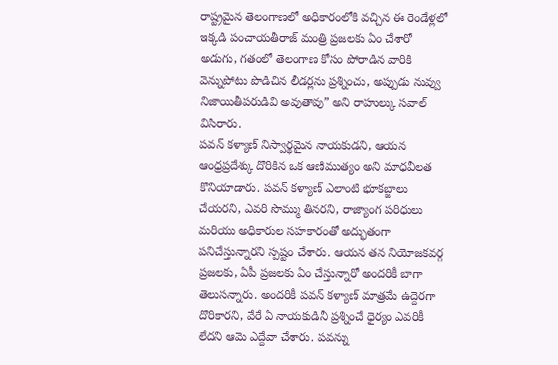రాష్ట్రమైన తెలంగాణలో అధికారంలోకి వచ్చిన ఈ రెండేళ్లలో ఇక్కడి పంచాయతీరాజ్ మంత్రి ప్రజలకు ఏం చేశారో అడుగు, గతంలో తెలంగాణ కోసం పోరాడిన వారికి వెన్నుపోటు పొడిచిన లీడర్లను ప్రశ్నించు, అప్పుడు నువ్వు నిజాయితీపరుడివి అవుతావు” అని రాహుల్కు సవాల్ విసిరారు.
పవన్ కళ్యాణ్ నిస్వార్థమైన నాయకుడని, ఆయన ఆంధ్రప్రదేశ్కు దొరికిన ఒక ఆణిముత్యం అని మాధవీలత కొనియాడారు. పవన్ కళ్యాణ్ ఎలాంటి భూకబ్జాలు చేయరని, ఎవరి సొమ్ము తినరని, రాజ్యాంగ పరిధులు మరియు అధికారుల సహకారంతో అద్భుతంగా పనిచేస్తున్నారని స్పష్టం చేశారు. ఆయన తన నియోజకవర్గ ప్రజలకు, ఏపీ ప్రజలకు ఏం చేస్తున్నారో అందరికీ బాగా తెలుసన్నారు. అందరికీ పవన్ కళ్యాణ్ మాత్రమే ఉద్దెరగా దొరికారని, వేరే ఏ నాయకుడినీ ప్రశ్నించే ధైర్యం ఎవరికీ లేదని ఆమె ఎద్దేవా చేశారు. పవన్ను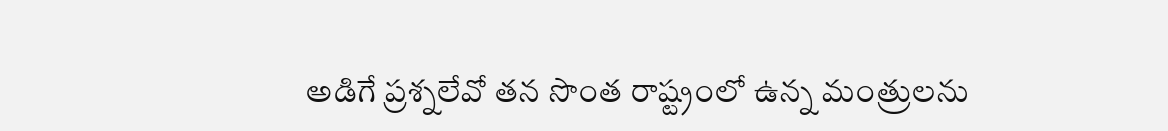అడిగే ప్రశ్నలేవో తన సొంత రాష్ట్రంలో ఉన్న మంత్రులను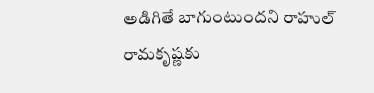అడిగితే బాగుంటుందని రాహుల్ రామకృష్ణకు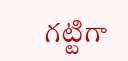గట్టిగా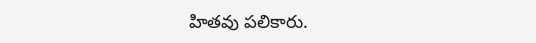హితవు పలికారు.